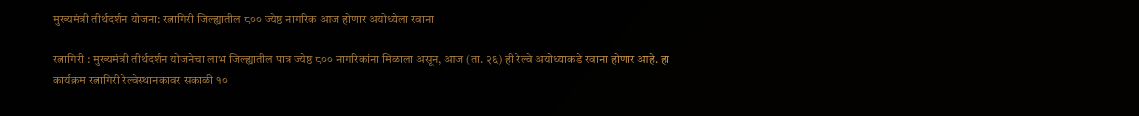मुख्यमंत्री तीर्थदर्शन योजना: रत्नागिरी जिल्ह्यातील ८०० ज्येष्ठ नागरिक आज होणार अयोध्येला रवाना

रत्नागिरी : मुख्यमंत्री तीर्थदर्शन योजनेचा लाभ जिल्ह्यातील पात्र ज्येष्ठ ८०० नागरिकांना मिळाला असून, आज (ता. २६) ही रेल्वे अयोध्याकडे रवाना होणार आहे. हा कार्यक्रम रत्नागिरी रेल्वेस्थानकावर सकाळी १०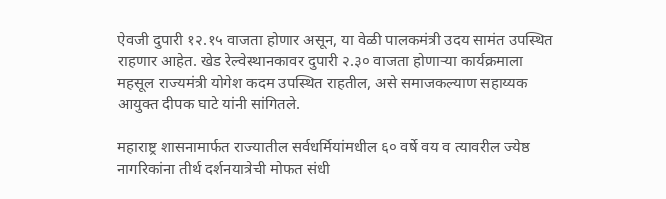ऐवजी दुपारी १२.१५ वाजता होणार असून, या वेळी पालकमंत्री उदय सामंत उपस्थित राहणार आहेत. खेड रेल्वेस्थानकावर दुपारी २.३० वाजता होणाऱ्या कार्यक्रमाला महसूल राज्यमंत्री योगेश कदम उपस्थित राहतील, असे समाजकल्याण सहाय्यक आयुक्त दीपक घाटे यांनी सांगितले.

महाराष्ट्र शासनामार्फत राज्यातील सर्वधर्मियांमधील ६० वर्षे वय व त्यावरील ज्येष्ठ नागरिकांना तीर्थ दर्शनयात्रेची मोफत संधी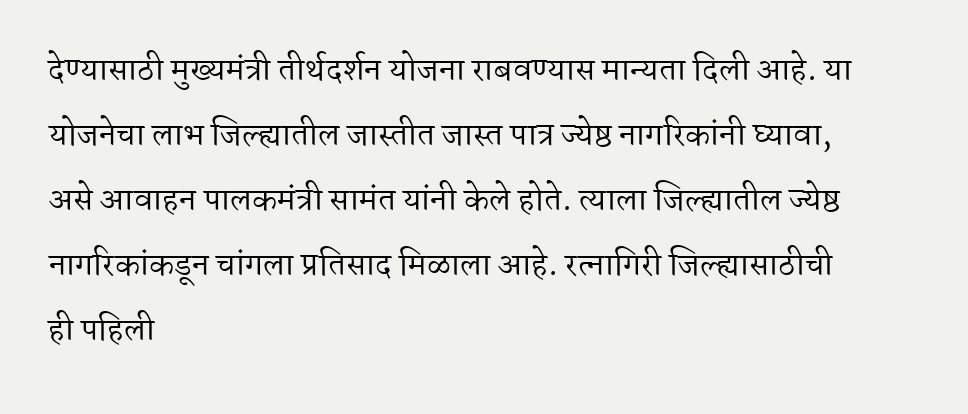देण्यासाठी मुख्यमंत्री तीर्थदर्शन योजना राबवण्यास मान्यता दिली आहे. या योजनेचा लाभ जिल्ह्यातील जास्तीत जास्त पात्र ज्येष्ठ नागरिकांनी घ्यावा, असे आवाहन पालकमंत्री सामंत यांनी केले होते. त्याला जिल्ह्यातील ज्येष्ठ नागरिकांकडून चांगला प्रतिसाद मिळाला आहे. रत्नागिरी जिल्ह्यासाठीची ही पहिली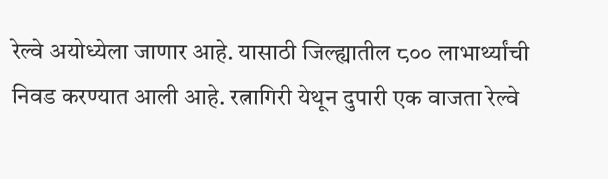रेल्वे अयोध्येला जाणार आहे. यासाठी जिल्ह्यातील ८०० लाभार्थ्यांची निवड करण्यात आली आहे. रत्नागिरी येथून दुपारी एक वाजता रेल्वे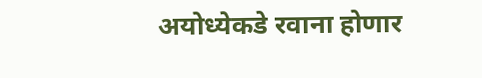अयोध्येकडे रवाना होणार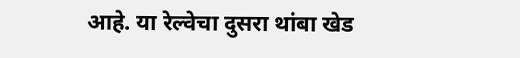आहे. या रेल्वेचा दुसरा थांबा खेड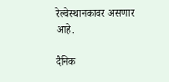रेल्वेस्थानकावर असणार आहे.

दैनिक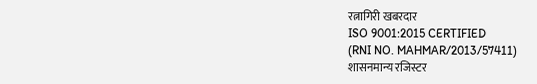रत्नागिरी खबरदार
ISO 9001:2015 CERTIFIED
(RNI NO. MAHMAR/2013/57411)
शासनमान्य रजिस्टर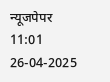न्यूजपेपर
11:01 26-04-2025